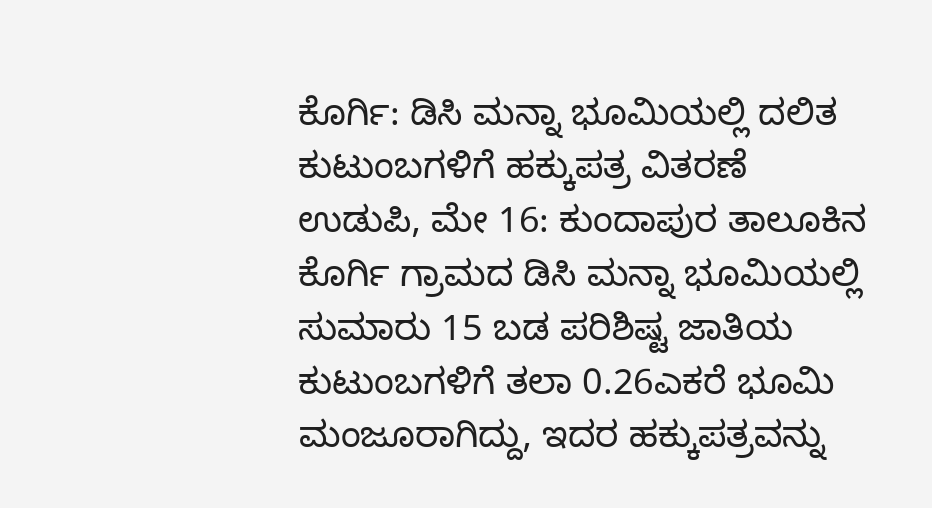ಕೊರ್ಗಿ: ಡಿಸಿ ಮನ್ನಾ ಭೂಮಿಯಲ್ಲಿ ದಲಿತ ಕುಟುಂಬಗಳಿಗೆ ಹಕ್ಕುಪತ್ರ ವಿತರಣೆ
ಉಡುಪಿ, ಮೇ 16: ಕುಂದಾಪುರ ತಾಲೂಕಿನ ಕೊರ್ಗಿ ಗ್ರಾಮದ ಡಿಸಿ ಮನ್ನಾ ಭೂಮಿಯಲ್ಲಿ ಸುಮಾರು 15 ಬಡ ಪರಿಶಿಷ್ಟ ಜಾತಿಯ ಕುಟುಂಬಗಳಿಗೆ ತಲಾ 0.26ಎಕರೆ ಭೂಮಿ ಮಂಜೂರಾಗಿದ್ದು, ಇದರ ಹಕ್ಕುಪತ್ರವನ್ನು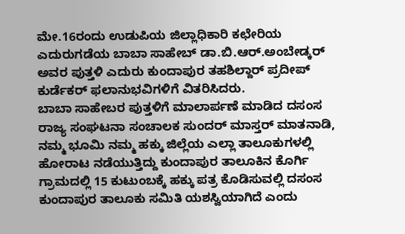ಮೇ.16ರಂದು ಉಡುಪಿಯ ಜಿಲ್ಲಾಧಿಕಾರಿ ಕಛೇರಿಯ ಎದುರುಗಡೆಯ ಬಾಬಾ ಸಾಹೇಬ್ ಡಾ.ಬಿ.ಆರ್.ಅಂಬೇಡ್ಕರ್ ಅವರ ಪುತ್ತಳಿ ಎದುರು ಕುಂದಾಪುರ ತಹಶಿಲ್ದಾರ್ ಪ್ರದೀಪ್ ಕುರ್ಡೆಕರ್ ಫಲಾನುಭವಿಗಳಿಗೆ ವಿತರಿಸಿದರು.
ಬಾಬಾ ಸಾಹೇಬರ ಪುತ್ತಳಿಗೆ ಮಾಲಾರ್ಪಣೆ ಮಾಡಿದ ದಸಂಸ ರಾಜ್ಯ ಸಂಘಟನಾ ಸಂಚಾಲಕ ಸುಂದರ್ ಮಾಸ್ತರ್ ಮಾತನಾಡಿ, ನಮ್ಮ ಭೂಮಿ ನಮ್ಮ ಹಕ್ಕು ಜಿಲ್ಲೆಯ ಎಲ್ಲಾ ತಾಲೂಕುಗಳಲ್ಲಿ ಹೋರಾಟ ನಡೆಯುತ್ತಿದ್ದು ಕುಂದಾಪುರ ತಾಲೂಕಿನ ಕೊರ್ಗಿ ಗ್ರಾಮದಲ್ಲಿ 15 ಕುಟುಂಬಕ್ಕೆ ಹಕ್ಕು ಪತ್ರ ಕೊಡಿಸುವಲ್ಲಿ ದಸಂಸ ಕುಂದಾಪುರ ತಾಲೂಕು ಸಮಿತಿ ಯಶಸ್ವಿಯಾಗಿದೆ ಎಂದು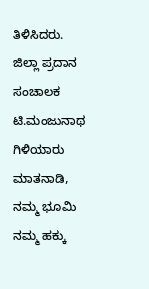ತಿಳಿಸಿದರು.
ಜಿಲ್ಲಾ ಪ್ರದಾನ ಸಂಚಾಲಕ ಟಿ.ಮಂಜುನಾಥ ಗಿಳಿಯಾರು ಮಾತನಾಡಿ, ನಮ್ಮ ಭೂಮಿ ನಮ್ಮ ಹಕ್ಕು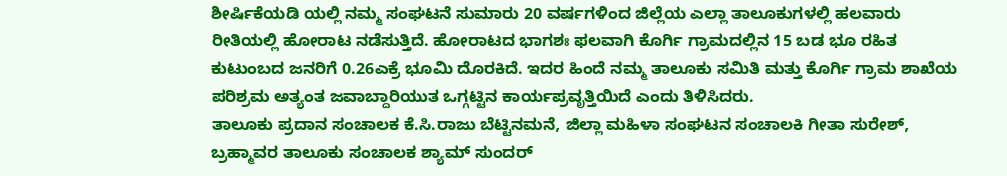ಶೀರ್ಷಿಕೆಯಡಿ ಯಲ್ಲಿ ನಮ್ಮ ಸಂಘಟನೆ ಸುಮಾರು 20 ವರ್ಷಗಳಿಂದ ಜಿಲ್ಲೆಯ ಎಲ್ಲಾ ತಾಲೂಕುಗಳಲ್ಲಿ ಹಲವಾರು ರೀತಿಯಲ್ಲಿ ಹೋರಾಟ ನಡೆಸುತ್ತಿದೆ. ಹೋರಾಟದ ಭಾಗಶಃ ಫಲವಾಗಿ ಕೊರ್ಗಿ ಗ್ರಾಮದಲ್ಲಿನ 15 ಬಡ ಭೂ ರಹಿತ ಕುಟುಂಬದ ಜನರಿಗೆ 0.26ಎಕ್ರೆ ಭೂಮಿ ದೊರಕಿದೆ. ಇದರ ಹಿಂದೆ ನಮ್ಮ ತಾಲೂಕು ಸಮಿತಿ ಮತ್ತು ಕೊರ್ಗಿ ಗ್ರಾಮ ಶಾಖೆಯ ಪರಿಶ್ರಮ ಅತ್ಯಂತ ಜವಾಬ್ದಾರಿಯುತ ಒಗ್ಗಟ್ಟಿನ ಕಾರ್ಯಪ್ರವೃತ್ತಿಯಿದೆ ಎಂದು ತಿಳಿಸಿದರು.
ತಾಲೂಕು ಪ್ರದಾನ ಸಂಚಾಲಕ ಕೆ.ಸಿ.ರಾಜು ಬೆಟ್ಟಿನಮನೆ, ಜಿಲ್ಲಾ ಮಹಿಳಾ ಸಂಘಟನ ಸಂಚಾಲಕಿ ಗೀತಾ ಸುರೇಶ್, ಬ್ರಹ್ಮಾವರ ತಾಲೂಕು ಸಂಚಾಲಕ ಶ್ಯಾಮ್ ಸುಂದರ್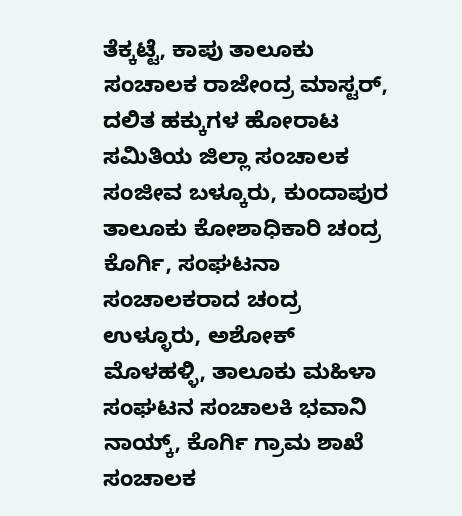ತೆಕ್ಕಟ್ಟೆ, ಕಾಪು ತಾಲೂಕು ಸಂಚಾಲಕ ರಾಜೇಂದ್ರ ಮಾಸ್ಟರ್, ದಲಿತ ಹಕ್ಕುಗಳ ಹೋರಾಟ ಸಮಿತಿಯ ಜಿಲ್ಲಾ ಸಂಚಾಲಕ ಸಂಜೀವ ಬಳ್ಕೂರು, ಕುಂದಾಪುರ ತಾಲೂಕು ಕೋಶಾಧಿಕಾರಿ ಚಂದ್ರ ಕೊರ್ಗಿ, ಸಂಘಟನಾ ಸಂಚಾಲಕರಾದ ಚಂದ್ರ ಉಳ್ಳೂರು, ಅಶೋಕ್ ಮೊಳಹಳ್ಳಿ, ತಾಲೂಕು ಮಹಿಳಾ ಸಂಘಟನ ಸಂಚಾಲಕಿ ಭವಾನಿ ನಾಯ್ಕ್, ಕೊರ್ಗಿ ಗ್ರಾಮ ಶಾಖೆ ಸಂಚಾಲಕ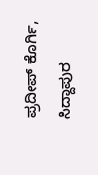ಪ್ರದೀಪ್ ಕೊರ್ಗಿ, ಸಿದ್ದಾಪುರ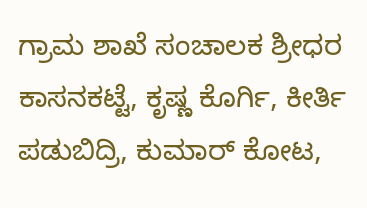ಗ್ರಾಮ ಶಾಖೆ ಸಂಚಾಲಕ ಶ್ರೀಧರ ಕಾಸನಕಟ್ಟೆ, ಕೃಷ್ಣ ಕೊರ್ಗಿ, ಕೀರ್ತಿ ಪಡುಬಿದ್ರಿ, ಕುಮಾರ್ ಕೋಟ,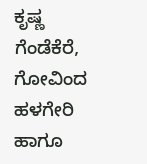ಕೃಷ್ಣ ಗೆಂಡೆಕೆರೆ, ಗೋವಿಂದ ಹಳಗೇರಿ ಹಾಗೂ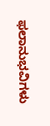ಫಲಾನುಭವಿಗಳು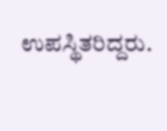ಉಪಸ್ಥಿತರಿದ್ದರು.